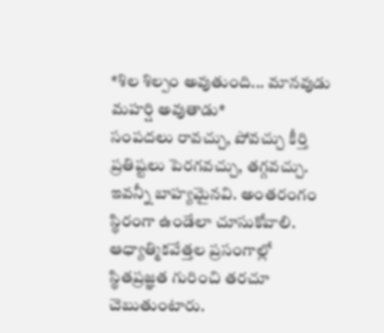*శిల శిల్పం అవుతుంది... మానవుడు మహర్షి అవుతాడు*
సంపదలు రావచ్చు, పోవచ్చు కీర్తి ప్రతిష్టలు పెరగవచ్చు, తగ్గవచ్చు.
ఇవన్నీ బాహ్యమైనవి. అంతరంగం స్థిరంగా ఉండేలా చూసుకోవాలి.
ఆధ్యాత్మికవేత్తల ప్రసంగాల్లో స్థితప్రజ్ఞత గురించి తరచూ చెబుతుంటారు.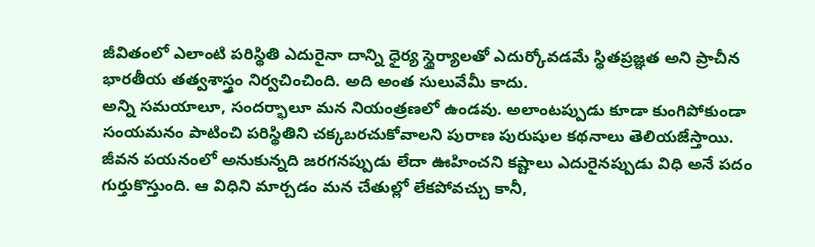జీవితంలో ఎలాంటి పరిస్థితి ఎదురైనా దాన్ని ధైర్య స్థైర్యాలతో ఎదుర్కోవడమే స్థితప్రజ్ఞత అని ప్రాచీన భారతీయ తత్వశాస్త్రం నిర్వచించింది. అది అంత సులువేమీ కాదు.
అన్ని సమయాలూ, సందర్భాలూ మన నియంత్రణలో ఉండవు. అలాంటప్పుడు కూడా కుంగిపోకుండా సంయమనం పాటించి పరిస్థితిని చక్కబరచుకోవాలని పురాణ పురుషుల కథనాలు తెలియజేస్తాయి.
జీవన పయనంలో అనుకున్నది జరగనప్పుడు లేదా ఊహించని కష్టాలు ఎదురైనప్పుడు విధి అనే పదం గుర్తుకొస్తుంది. ఆ విధిని మార్చడం మన చేతుల్లో లేకపోవచ్చు కానీ,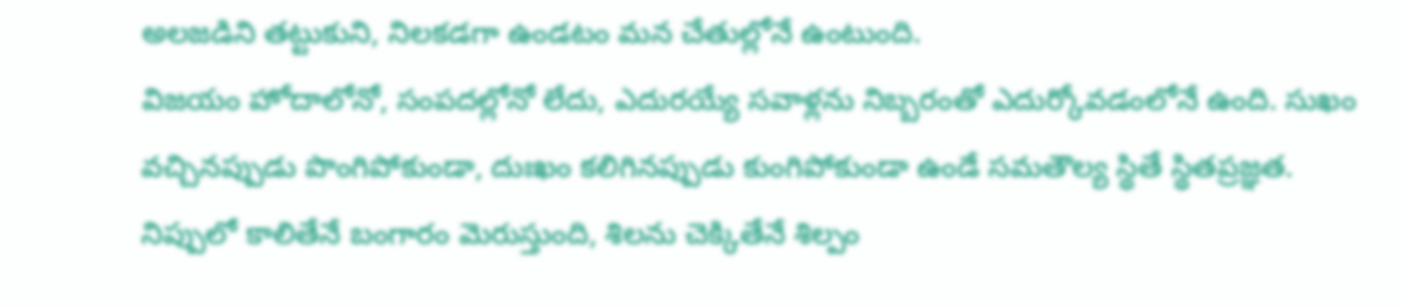అలజడిని తట్టుకుని, నిలకడగా ఉండటం మన చేతుల్లోనే ఉంటుంది.
విజయం హోదాలోనో, సంపదల్లోనో లేదు, ఎదురయ్యే సవాళ్లను నిబ్బరంతో ఎదుర్కోవడంలోనే ఉంది. సుఖం వచ్చినప్పుడు పొంగిపోకుండా, దుఃఖం కలిగినప్పుడు కుంగిపోకుండా ఉండే సమతౌల్య స్థితే స్థితప్రజ్ఞత.
నిప్పులో కాలితేనే బంగారం మెరుస్తుంది, శిలను చెక్కితేనే శిల్పం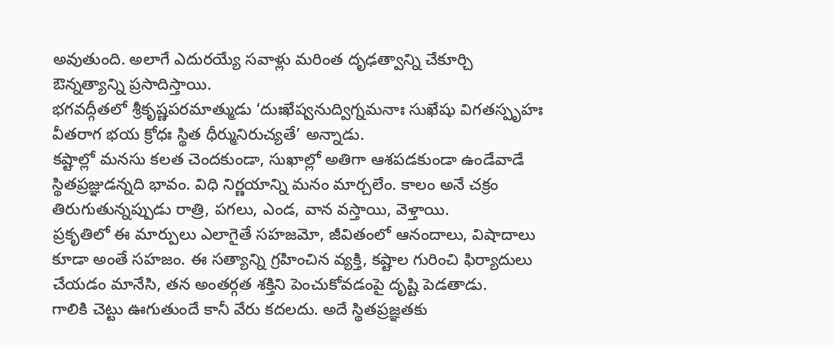అవుతుంది. అలాగే ఎదురయ్యే సవాళ్లు మరింత దృఢత్వాన్ని చేకూర్చి ఔన్నత్యాన్ని ప్రసాదిస్తాయి.
భగవద్గీతలో శ్రీకృష్ణపరమాత్ముడు ‘దుఃఖేష్వనుద్విగ్నమనాః సుఖేషు విగతస్పృహః వీతరాగ భయ క్రోధః స్థిత ధీర్మునిరుచ్యతే’ అన్నాడు.
కష్టాల్లో మనసు కలత చెందకుండా, సుఖాల్లో అతిగా ఆశపడకుండా ఉండేవాడే స్థితప్రజ్ఞుడన్నది భావం. విధి నిర్ణయాన్ని మనం మార్చలేం. కాలం అనే చక్రం తిరుగుతున్నప్పుడు రాత్రి, పగలు, ఎండ, వాన వస్తాయి, వెళ్తాయి.
ప్రకృతిలో ఈ మార్పులు ఎలాగైతే సహజమో, జీవితంలో ఆనందాలు, విషాదాలు కూడా అంతే సహజం. ఈ సత్యాన్ని గ్రహించిన వ్యక్తి, కష్టాల గురించి ఫిర్యాదులు చేయడం మానేసి, తన అంతర్గత శక్తిని పెంచుకోవడంపై దృష్టి పెడతాడు.
గాలికి చెట్టు ఊగుతుందే కానీ వేరు కదలదు. అదే స్థితప్రజ్ఞతకు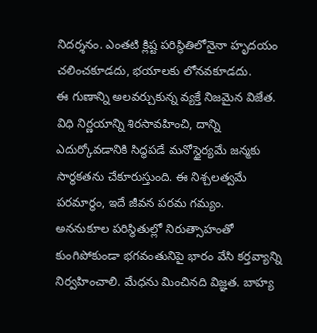నిదర్శనం. ఎంతటి క్లిష్ట పరిస్థితిలోనైనా హృదయం చలించకూడదు, భయాలకు లోనవకూడదు.
ఈ గుణాన్ని అలవర్చుకున్న వ్యక్తే నిజమైన విజేత. విధి నిర్ణయాన్ని శిరసావహించి, దాన్ని ఎదుర్కోవడానికి సిద్ధపడే మనోస్థైర్యమే జన్మకు సార్థకతను చేకూరుస్తుంది. ఈ నిశ్చలత్వమే పరమార్థం, ఇదే జీవన పరమ గమ్యం.
అననుకూల పరిస్థితుల్లో నిరుత్సాహంతో కుంగిపోకుండా భగవంతునిపై భారం వేసి కర్తవ్యాన్ని నిర్వహించాలి. మేధను మించినది విజ్ఞత. బాహ్య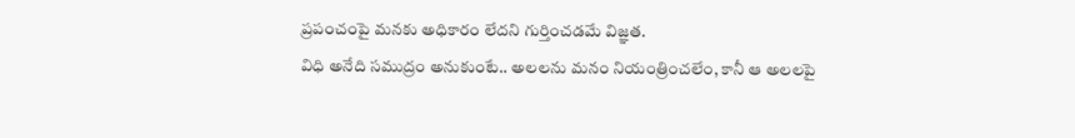ప్రపంచంపై మనకు అధికారం లేదని గుర్తించడమే విజ్ఞత.
విధి అనేది సముద్రం అనుకుంటే.. అలలను మనం నియంత్రించలేం, కానీ ఆ అలలపై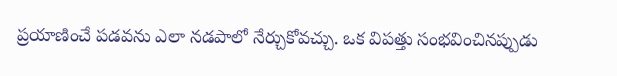ప్రయాణించే పడవను ఎలా నడపాలో నేర్చుకోవచ్చు. ఒక విపత్తు సంభవించినప్పుడు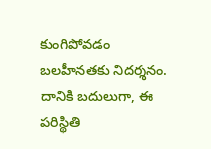కుంగిపోవడం బలహీనతకు నిదర్శనం.
దానికి బదులుగా, ఈ పరిస్థితి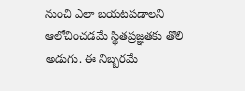నుంచి ఎలా బయటపడాలని ఆలోచించడమే స్థితప్రజ్ఞతకు తొలి అడుగు. ఈ నిబ్బరమే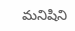మనిషిని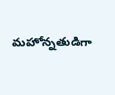మహోన్నతుడిగా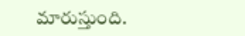మారుస్తుంది.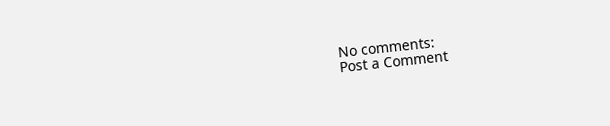No comments:
Post a Comment